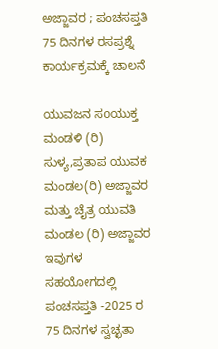ಅಜ್ಜಾವರ ; ಪಂಚಸಪ್ತತಿ 75 ದಿನಗಳ ರಸಪ್ರಶ್ನೆ ಕಾರ್ಯಕ್ರಮಕ್ಕೆ ಚಾಲನೆ

ಯುವಜನ ಸoಯುಕ್ತ ಮಂಡಳಿ (ರಿ) ಸುಳ್ಯ,ಪ್ರತಾಪ ಯುವಕ ಮಂಡಲ(ರಿ) ಅಜ್ಜಾವರ ಮತ್ತು ಚೈತ್ರ ಯುವತಿ ಮಂಡಲ (ರಿ) ಅಜ್ಜಾವರ ಇವುಗಳ ಸಹಯೋಗದಲ್ಲಿ ಪಂಚಸಪ್ತತಿ -2025 ರ 75 ದಿನಗಳ ಸ್ವಚ್ಛತಾ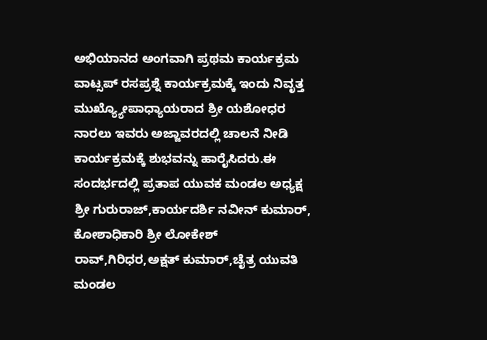ಅಭಿಯಾನದ ಅಂಗವಾಗಿ ಪ್ರಥಮ ಕಾರ್ಯಕ್ರಮ ವಾಟ್ಸಪ್ ರಸಪ್ರಶ್ನೆ ಕಾರ್ಯಕ್ರಮಕ್ಕೆ ಇಂದು ನಿವೃತ್ತ ಮುಖ್ಯ್ಯೋಪಾಧ್ಯಾಯರಾದ ಶ್ರೀ ಯಶೋಧರ ನಾರಲು ಇವರು ಅಜ್ಜಾವರದಲ್ಲಿ ಚಾಲನೆ ನೀಡಿ ಕಾರ್ಯಕ್ರಮಕ್ಕೆ ಶುಭವನ್ನು ಹಾರೈಸಿದರು.ಈ ಸಂದರ್ಭದಲ್ಲಿ ಪ್ರತಾಪ ಯುವಕ ಮಂಡಲ ಅಧ್ಯಕ್ಷ ಶ್ರೀ ಗುರುರಾಜ್,ಕಾರ್ಯದರ್ಶಿ ನವೀನ್ ಕುಮಾರ್, ಕೋಶಾಧಿಕಾರಿ ಶ್ರೀ ಲೋಕೇಶ್ ರಾವ್,ಗಿರಿಧರ,ಅಕ್ಷತ್ ಕುಮಾರ್,ಚೈತ್ರ ಯುವತಿ ಮಂಡಲ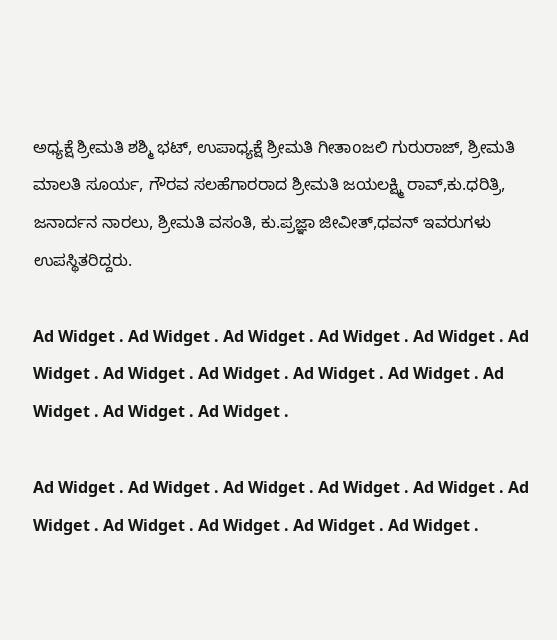ಅಧ್ಯಕ್ಷೆ ಶ್ರೀಮತಿ ಶಶ್ಮಿ ಭಟ್, ಉಪಾಧ್ಯಕ್ಷೆ ಶ್ರೀಮತಿ ಗೀತಾoಜಲಿ ಗುರುರಾಜ್, ಶ್ರೀಮತಿ ಮಾಲತಿ ಸೂರ್ಯ, ಗೌರವ ಸಲಹೆಗಾರರಾದ ಶ್ರೀಮತಿ ಜಯಲಕ್ಷ್ಮಿ ರಾವ್,ಕು.ಧರಿತ್ರಿ, ಜನಾರ್ದನ ನಾರಲು, ಶ್ರೀಮತಿ ವಸಂತಿ, ಕು.ಪ್ರಜ್ಞಾ ಜೀವೀತ್,ಧವನ್ ಇವರುಗಳು ಉಪಸ್ಥಿತರಿದ್ದರು.

Ad Widget . Ad Widget . Ad Widget . Ad Widget . Ad Widget . Ad Widget . Ad Widget . Ad Widget . Ad Widget . Ad Widget . Ad Widget . Ad Widget . Ad Widget .

Ad Widget . Ad Widget . Ad Widget . Ad Widget . Ad Widget . Ad Widget . Ad Widget . Ad Widget . Ad Widget . Ad Widget .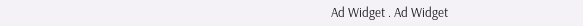Ad Widget . Ad Widget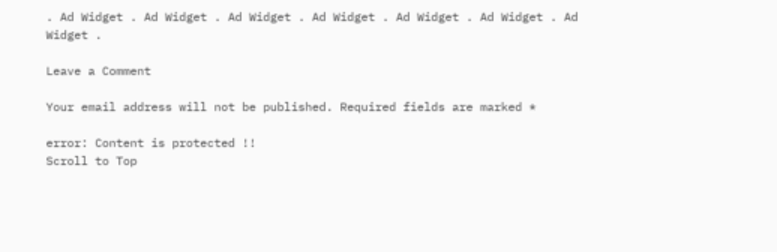. Ad Widget . Ad Widget . Ad Widget . Ad Widget . Ad Widget . Ad Widget . Ad Widget .

Leave a Comment

Your email address will not be published. Required fields are marked *

error: Content is protected !!
Scroll to Top